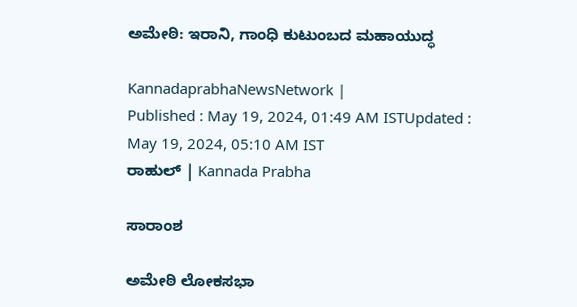ಅಮೇಠಿ: ಇರಾನಿ, ಗಾಂಧಿ ಕುಟುಂಬದ ಮಹಾಯುದ್ಧ

KannadaprabhaNewsNetwork |
Published : May 19, 2024, 01:49 AM ISTUpdated : May 19, 2024, 05:10 AM IST
ರಾಹುಲ್‌ | Kannada Prabha

ಸಾರಾಂಶ

ಅಮೇಠಿ ಲೋಕಸಭಾ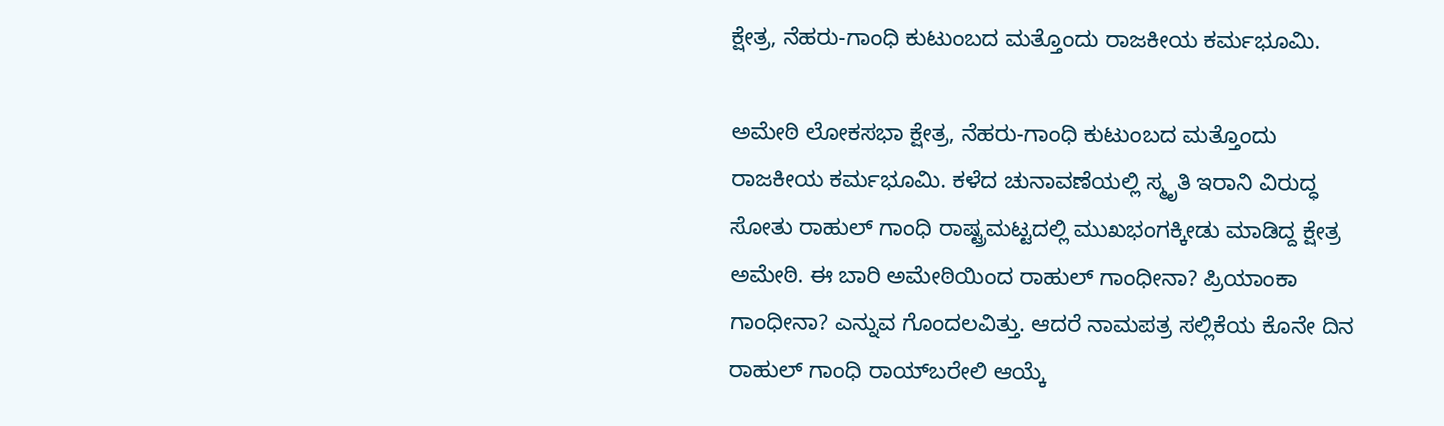ಕ್ಷೇತ್ರ, ನೆಹರು-ಗಾಂಧಿ ಕುಟುಂಬದ ಮತ್ತೊಂದು ರಾಜಕೀಯ ಕರ್ಮಭೂಮಿ.

ಅಮೇಠಿ ಲೋಕಸಭಾ ಕ್ಷೇತ್ರ, ನೆಹರು-ಗಾಂಧಿ ಕುಟುಂಬದ ಮತ್ತೊಂದು ರಾಜಕೀಯ ಕರ್ಮಭೂಮಿ. ಕಳೆದ ಚುನಾವಣೆಯಲ್ಲಿ ಸ್ಮೃತಿ ಇರಾನಿ ವಿರುದ್ಧ ಸೋತು ರಾಹುಲ್ ಗಾಂಧಿ ರಾಷ್ಟ್ರಮಟ್ಟದಲ್ಲಿ ಮುಖಭಂಗಕ್ಕೀಡು ಮಾಡಿದ್ದ ಕ್ಷೇತ್ರ ಅಮೇಠಿ. ಈ ಬಾರಿ ಅಮೇಠಿಯಿಂದ ರಾಹುಲ್ ಗಾಂಧೀನಾ? ಪ್ರಿಯಾಂಕಾ ಗಾಂಧೀನಾ? ಎನ್ನುವ ಗೊಂದಲವಿತ್ತು. ಆದರೆ ನಾಮಪತ್ರ ಸಲ್ಲಿಕೆಯ ಕೊನೇ ದಿನ ರಾಹುಲ್ ಗಾಂಧಿ ರಾಯ್‌ಬರೇಲಿ ಆಯ್ಕೆ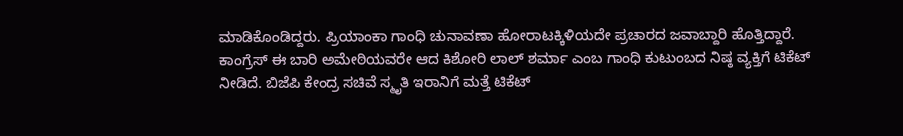ಮಾಡಿಕೊಂಡಿದ್ದರು. ಪ್ರಿಯಾಂಕಾ ಗಾಂಧಿ ಚುನಾವಣಾ ಹೋರಾಟಕ್ಕಿಳಿಯದೇ ಪ್ರಚಾರದ ಜವಾಬ್ದಾರಿ ಹೊತ್ತಿದ್ದಾರೆ. ಕಾಂಗ್ರೆಸ್ ಈ ಬಾರಿ ಅಮೇಠಿಯವರೇ ಆದ ಕಿಶೋರಿ ಲಾಲ್ ಶರ್ಮಾ ಎಂಬ ಗಾಂಧಿ ಕುಟುಂಬದ ನಿಷ್ಠ ವ್ಯಕ್ತಿಗೆ ಟಿಕೆಟ್ ನೀಡಿದೆ. ಬಿಜೆಪಿ ಕೇಂದ್ರ ಸಚಿವೆ ಸ್ಮೃತಿ ಇರಾನಿಗೆ ಮತ್ತೆ ಟಿಕೆಟ್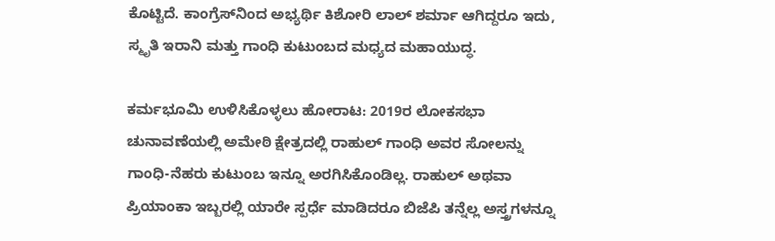ಕೊಟ್ಟಿದೆ. ಕಾಂಗ್ರೆಸ್‌ನಿಂದ ಅಭ್ಯರ್ಥಿ ಕಿಶೋರಿ ಲಾಲ್ ಶರ್ಮಾ ಆಗಿದ್ದರೂ ಇದು, ಸ್ಮೃತಿ ಇರಾನಿ ಮತ್ತು ಗಾಂಧಿ ಕುಟುಂಬದ ಮಧ್ಯದ ಮಹಾಯುದ್ಧ.

ಕರ್ಮಭೂಮಿ ಉಳಿಸಿಕೊಳ್ಳಲು ಹೋರಾಟ: 2019ರ ಲೋಕಸಭಾ ಚುನಾವಣೆಯಲ್ಲಿ ಅಮೇಠಿ ಕ್ಷೇತ್ರದಲ್ಲಿ ರಾಹುಲ್ ಗಾಂಧಿ ಅವರ ಸೋಲನ್ನು ಗಾಂಧಿ-ನೆಹರು ಕುಟುಂಬ ಇನ್ನೂ ಅರಗಿಸಿಕೊಂಡಿಲ್ಲ. ರಾಹುಲ್ ಅಥವಾ ಪ್ರಿಯಾಂಕಾ ಇಬ್ಬರಲ್ಲಿ ಯಾರೇ ಸ್ಪರ್ಧೆ ಮಾಡಿದರೂ ಬಿಜೆಪಿ ತನ್ನೆಲ್ಲ ಅಸ್ತ್ರಗಳನ್ನೂ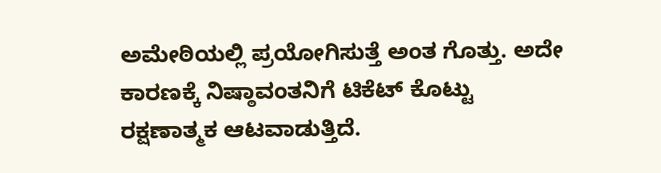ಅಮೇಠಿಯಲ್ಲಿ ಪ್ರಯೋಗಿಸುತ್ತೆ ಅಂತ ಗೊತ್ತು. ಅದೇ ಕಾರಣಕ್ಕೆ ನಿಷ್ಠಾವಂತನಿಗೆ ಟಿಕೆಟ್ ಕೊಟ್ಟು ರಕ್ಷಣಾತ್ಮಕ ಆಟವಾಡುತ್ತಿದೆ.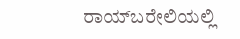ರಾಯ್‌ಬರೇಲಿಯಲ್ಲಿ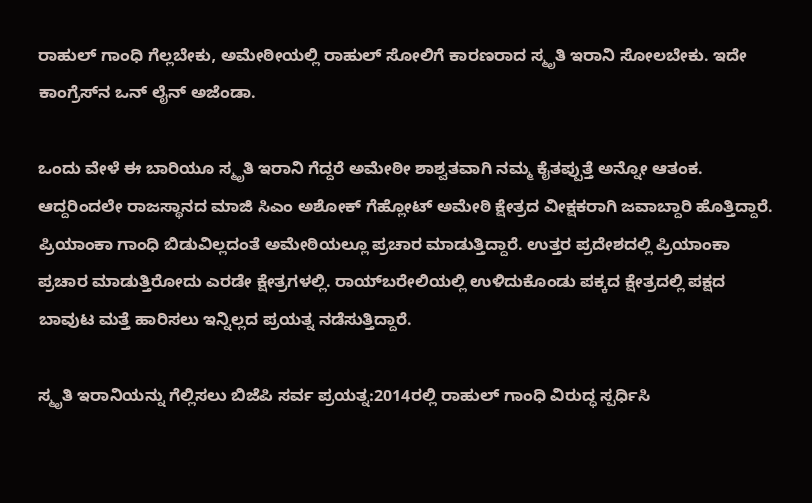ರಾಹುಲ್ ಗಾಂಧಿ ಗೆಲ್ಲಬೇಕು, ಅಮೇಠೀಯಲ್ಲಿ ರಾಹುಲ್ ಸೋಲಿಗೆ ಕಾರಣರಾದ ಸ್ಮೃತಿ ಇರಾನಿ ಸೋಲಬೇಕು. ಇದೇ ಕಾಂಗ್ರೆಸ್‌ನ ಒನ್ ಲೈನ್ ಅಜೆಂಡಾ.

ಒಂದು ವೇಳೆ ಈ ಬಾರಿಯೂ ಸ್ಮೃತಿ ಇರಾನಿ ಗೆದ್ದರೆ ಅಮೇಠೀ ಶಾಶ್ವತವಾಗಿ ನಮ್ಮ ಕೈತಪ್ಪುತ್ತೆ ಅನ್ನೋ ಆತಂಕ. ಆದ್ದರಿಂದಲೇ ರಾಜಸ್ಥಾನದ ಮಾಜಿ ಸಿಎಂ ಅಶೋಕ್ ಗೆಹ್ಲೋಟ್ ಅಮೇಠಿ ಕ್ಷೇತ್ರದ ವೀಕ್ಷಕರಾಗಿ ಜವಾಬ್ದಾರಿ ಹೊತ್ತಿದ್ದಾರೆ. ಪ್ರಿಯಾಂಕಾ ಗಾಂಧಿ ಬಿಡುವಿಲ್ಲದಂತೆ ಅಮೇಠಿಯಲ್ಲೂ ಪ್ರಚಾರ ಮಾಡುತ್ತಿದ್ದಾರೆ. ಉತ್ತರ ಪ್ರದೇಶದಲ್ಲಿ ಪ್ರಿಯಾಂಕಾ ಪ್ರಚಾರ ಮಾಡುತ್ತಿರೋದು ಎರಡೇ ಕ್ಷೇತ್ರಗಳಲ್ಲಿ. ರಾಯ್‌ಬರೇಲಿಯಲ್ಲಿ ಉಳಿದುಕೊಂಡು ಪಕ್ಕದ ಕ್ಷೇತ್ರದಲ್ಲಿ ಪಕ್ಷದ ಬಾವುಟ ಮತ್ತೆ ಹಾರಿಸಲು ಇನ್ನಿಲ್ಲದ ಪ್ರಯತ್ನ ನಡೆಸುತ್ತಿದ್ದಾರೆ.

ಸ್ಮೃತಿ ಇರಾನಿಯನ್ನು ಗೆಲ್ಲಿಸಲು ಬಿಜೆಪಿ ಸರ್ವ ಪ್ರಯತ್ನ:2014ರಲ್ಲಿ ರಾಹುಲ್ ಗಾಂಧಿ ವಿರುದ್ಧ ಸ್ಪರ್ಧಿಸಿ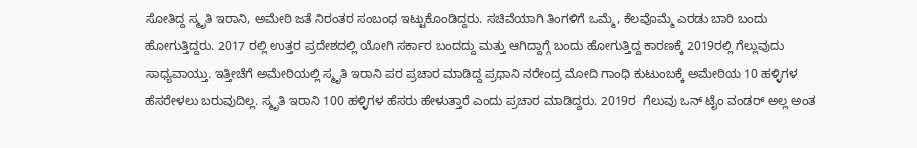ಸೋತಿದ್ದ ಸ್ಮೃತಿ ಇರಾನಿ, ಅಮೇಠಿ ಜತೆ ನಿರಂತರ ಸಂಬಂಧ ಇಟ್ಟುಕೊಂಡಿದ್ದರು. ಸಚಿವೆಯಾಗಿ ತಿಂಗಳಿಗೆ ಒಮ್ಮೆ, ಕೆಲವೊಮ್ಮೆ ಎರಡು ಬಾರಿ ಬಂದು ಹೋಗುತ್ತಿದ್ದರು. 2017 ರಲ್ಲಿ ಉತ್ತರ ಪ್ರದೇಶದಲ್ಲಿ ಯೋಗಿ ಸರ್ಕಾರ ಬಂದದ್ದು ಮತ್ತು ಆಗಿದ್ದಾಗ್ಗೆ ಬಂದು ಹೋಗುತ್ತಿದ್ದ ಕಾರಣಕ್ಕೆ 2019ರಲ್ಲಿ ಗೆಲ್ಲುವುದು ಸಾಧ್ಯವಾಯ್ತು. ಇತ್ತೀಚೆಗೆ ಅಮೇಠಿಯಲ್ಲಿ ಸ್ಮೃತಿ ಇರಾನಿ ಪರ ಪ್ರಚಾರ ಮಾಡಿದ್ದ ಪ್ರಧಾನಿ ನರೇಂದ್ರ ಮೋದಿ ಗಾಂಧಿ ಕುಟುಂಬಕ್ಕೆ ಅಮೇಠಿಯ 10 ಹಳ್ಳಿಗಳ ಹೆಸರೇಳಲು ಬರುವುದಿಲ್ಲ. ಸ್ಮೃತಿ ಇರಾನಿ 100 ಹಳ್ಳಿಗಳ ಹೆಸರು ಹೇಳುತ್ತಾರೆ ಎಂದು ಪ್ರಚಾರ ಮಾಡಿದ್ದರು. 2019ರ  ಗೆಲುವು ಒನ್ ಟೈಂ ವಂಡರ್ ಅಲ್ಲ ಅಂತ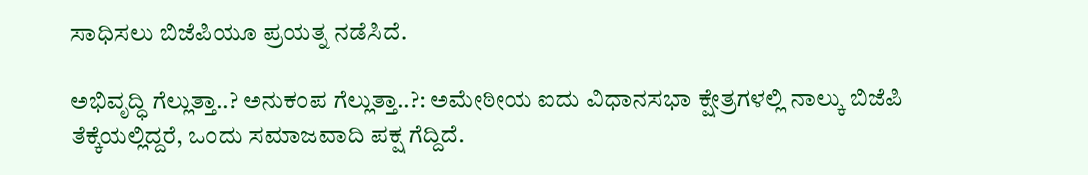ಸಾಧಿಸಲು ಬಿಜೆಪಿಯೂ ಪ್ರಯತ್ನ ನಡೆಸಿದೆ.

ಅಭಿವೃದ್ಧಿ ಗೆಲ್ಲುತ್ತಾ..? ಅನುಕಂಪ ಗೆಲ್ಲುತ್ತಾ..?: ಅಮೇಠೀಯ ಐದು ವಿಧಾನಸಭಾ ಕ್ಷೇತ್ರಗಳಲ್ಲಿ ನಾಲ್ಕು ಬಿಜೆಪಿ ತೆಕ್ಕೆಯಲ್ಲಿದ್ದರೆ, ಒಂದು ಸಮಾಜವಾದಿ ಪಕ್ಷ ಗೆದ್ದಿದೆ.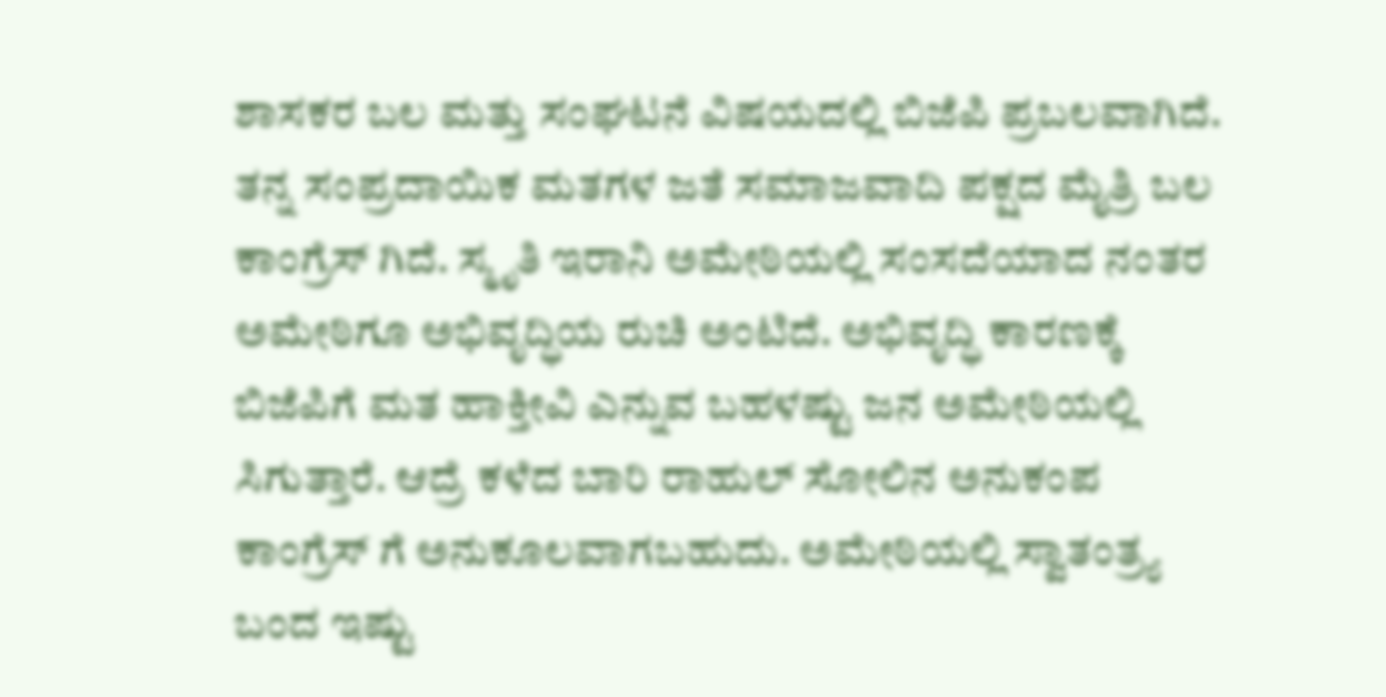ಶಾಸಕರ ಬಲ ಮತ್ತು ಸಂಘಟನೆ ವಿಷಯದಲ್ಲಿ ಬಿಜೆಪಿ ಪ್ರಬಲವಾಗಿದೆ. ತನ್ನ ಸಂಪ್ರದಾಯಿಕ ಮತಗಳ ಜತೆ ಸಮಾಜವಾದಿ ಪಕ್ಷದ ಮೈತ್ರಿ ಬಲ ಕಾಂಗ್ರೆಸ್ ಗಿದೆ. ಸ್ಮೃತಿ ಇರಾನಿ ಅಮೇಠಿಯಲ್ಲಿ ಸಂಸದೆಯಾದ ನಂತರ ಅಮೇಠಿಗೂ ಅಭಿವೃದ್ಧಿಯ ರುಚಿ ಅಂಟಿದೆ. ಅಭಿವೃದ್ಧಿ ಕಾರಣಕ್ಕೆ ಬಿಜೆಪಿಗೆ ಮತ ಹಾಕ್ತೀವಿ ಎನ್ನುವ ಬಹಳಷ್ಟು ಜನ ಅಮೇಠಿಯಲ್ಲಿ ಸಿಗುತ್ತಾರೆ. ಆದ್ರೆ ಕಳೆದ ಬಾರಿ ರಾಹುಲ್ ಸೋಲಿನ ಅನುಕಂಪ ಕಾಂಗ್ರೆಸ್ ಗೆ ಅನುಕೂಲವಾಗಬಹುದು. ಅಮೇಠಿಯಲ್ಲಿ ಸ್ವಾತಂತ್ರ್ಯ ಬಂದ ಇಷ್ಟು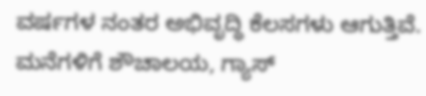ವರ್ಷಗಳ ನಂತರ ಅಭಿವೃದ್ಧಿ ಕೆಲಸಗಳು ಆಗುತ್ತಿವೆ. ಮನೆಗಳಿಗೆ ಶೌಚಾಲಯ, ಗ್ಯಾಸ್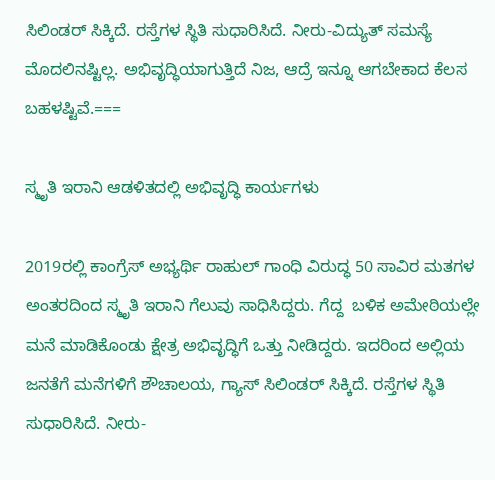ಸಿಲಿಂಡರ್ ಸಿಕ್ಕಿದೆ. ರಸ್ತೆಗಳ ಸ್ಥಿತಿ ಸುಧಾರಿಸಿದೆ. ನೀರು-ವಿದ್ಯುತ್ ಸಮಸ್ಯೆ ಮೊದಲಿನಷ್ಟಿಲ್ಲ. ಅಭಿವೃದ್ಧಿಯಾಗುತ್ತಿದೆ ನಿಜ, ಆದ್ರೆ ಇನ್ನೂ ಆಗಬೇಕಾದ ಕೆಲಸ ಬಹಳಷ್ಟಿವೆ.===

ಸ್ಮೃತಿ ಇರಾನಿ ಆಡಳಿತದಲ್ಲಿ ಅಭಿವೃದ್ಧಿ ಕಾರ್ಯಗಳು

2019ರಲ್ಲಿ ಕಾಂಗ್ರೆಸ್‌ ಅಭ್ಯರ್ಥಿ ರಾಹುಲ್‌ ಗಾಂಧಿ ವಿರುದ್ಧ 50 ಸಾವಿರ ಮತಗಳ ಅಂತರದಿಂದ ಸ್ಮೃತಿ ಇರಾನಿ ಗೆಲುವು ಸಾಧಿಸಿದ್ದರು. ಗೆದ್ದ  ಬಳಿಕ ಅಮೇಠಿಯಲ್ಲೇ ಮನೆ ಮಾಡಿಕೊಂಡು ಕ್ಷೇತ್ರ ಅಭಿವೃದ್ಧಿಗೆ ಒತ್ತು ನೀಡಿದ್ದರು. ಇದರಿಂದ ಅಲ್ಲಿಯ ಜನತೆಗೆ ಮನೆಗಳಿಗೆ ಶೌಚಾಲಯ, ಗ್ಯಾಸ್ ಸಿಲಿಂಡರ್ ಸಿಕ್ಕಿದೆ. ರಸ್ತೆಗಳ ಸ್ಥಿತಿ ಸುಧಾರಿಸಿದೆ. ನೀರು-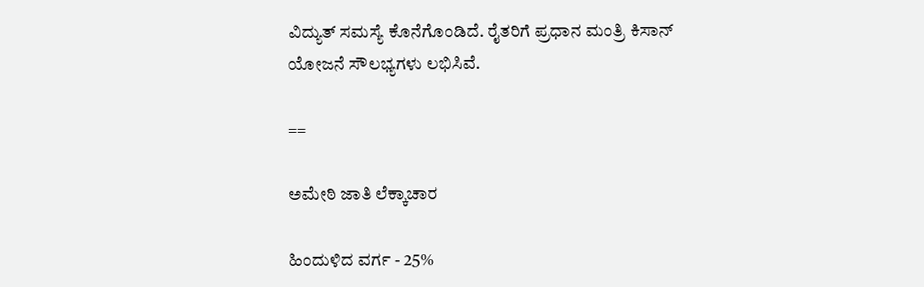ವಿದ್ಯುತ್ ಸಮಸ್ಯೆ ಕೊನೆಗೊಂಡಿದೆ. ರೈತರಿಗೆ ಪ್ರಧಾನ ಮಂತ್ರಿ ಕಿಸಾನ್‌ ಯೋಜನೆ ಸೌಲಭ್ಯಗಳು ಲಭಿಸಿವೆ.

==

ಅಮೇಠಿ ಜಾತಿ ಲೆಕ್ಕಾಚಾರ

ಹಿಂದುಳಿದ ವರ್ಗ - 25%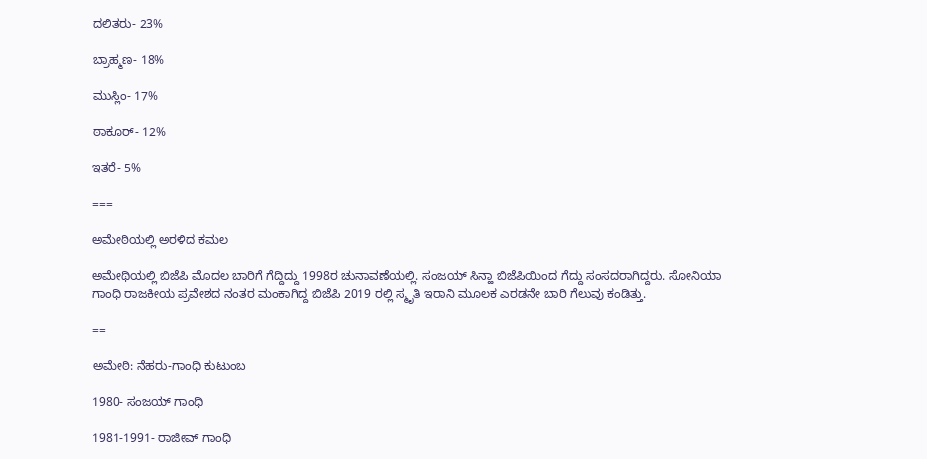ದಲಿತರು- 23%

ಬ್ರಾಹ್ಮಣ- 18%

ಮುಸ್ಲಿಂ- 17%

ಠಾಕೂರ್‌- 12%

ಇತರೆ- 5%

===

ಅಮೇಠಿಯಲ್ಲಿ ಅರಳಿದ ಕಮಲ

ಅಮೇಥಿಯಲ್ಲಿ ಬಿಜೆಪಿ ಮೊದಲ ಬಾರಿಗೆ ಗೆದ್ದಿದ್ದು 1998ರ ಚುನಾವಣೆಯಲ್ಲಿ. ಸಂಜಯ್ ಸಿನ್ಹಾ ಬಿಜೆಪಿಯಿಂದ ಗೆದ್ದು ಸಂಸದರಾಗಿದ್ದರು. ಸೋನಿಯಾ ಗಾಂಧಿ ರಾಜಕೀಯ ಪ್ರವೇಶದ ನಂತರ ಮಂಕಾಗಿದ್ದ ಬಿಜೆಪಿ 2019 ರಲ್ಲಿ ಸ್ಮೃತಿ ಇರಾನಿ ಮೂಲಕ ಎರಡನೇ ಬಾರಿ ಗೆಲುವು ಕಂಡಿತ್ತು.

==

ಅಮೇಠಿ: ನೆಹರು-ಗಾಂಧಿ ಕುಟುಂಬ

1980- ಸಂಜಯ್ ಗಾಂಧಿ

1981-1991- ರಾಜೀವ್ ಗಾಂಧಿ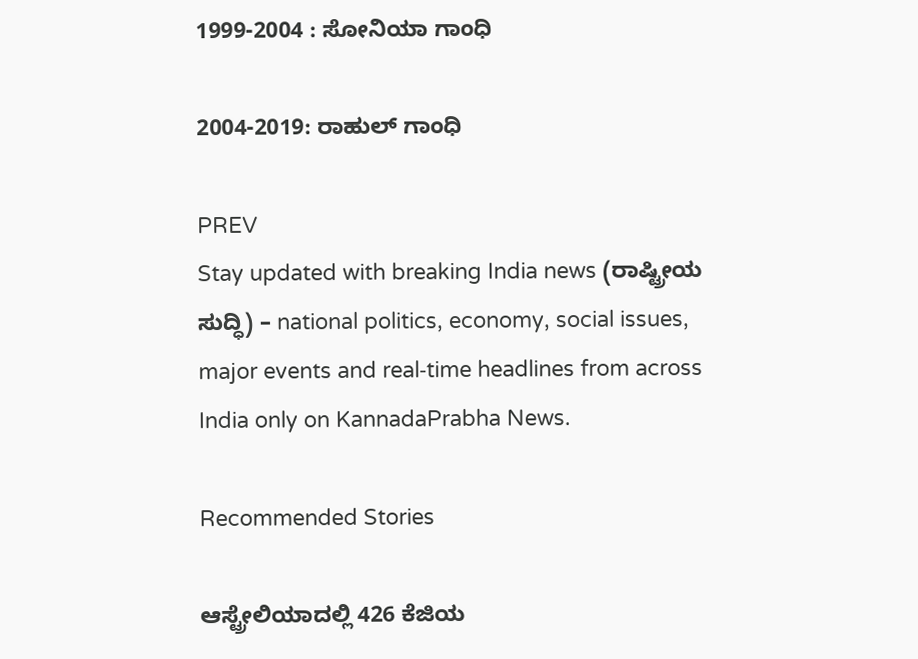1999-2004 : ಸೋನಿಯಾ ಗಾಂಧಿ

2004-2019: ರಾಹುಲ್ ಗಾಂಧಿ

PREV
Stay updated with breaking India news (ರಾಷ್ಟ್ರೀಯ ಸುದ್ಧಿ) – national politics, economy, social issues, major events and real‑time headlines from across India only on KannadaPrabha News.

Recommended Stories

ಆಸ್ಟ್ರೇಲಿಯಾದಲ್ಲಿ 426 ಕೆಜಿಯ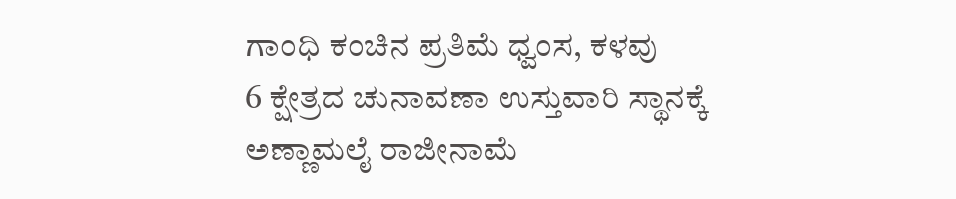ಗಾಂಧಿ ಕಂಚಿನ ಪ್ರತಿಮೆ ಧ್ವಂಸ, ಕಳವು
6 ಕ್ಷೇತ್ರದ ಚುನಾವಣಾ ಉಸ್ತುವಾರಿ ಸ್ಥಾನಕ್ಕೆ ಅಣ್ಣಾಮಲೈ ರಾಜೀನಾಮೆ